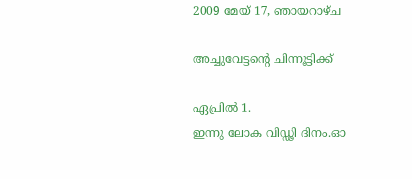2009 മേയ് 17, ഞായറാഴ്‌ച

അച്ചുവേട്ടന്‍റെ ചിന്നൂട്ടിക്ക്

ഏപ്രില്‍ 1.
ഇന്നു ലോക വിഡ്ഢി ദിനം.ഓ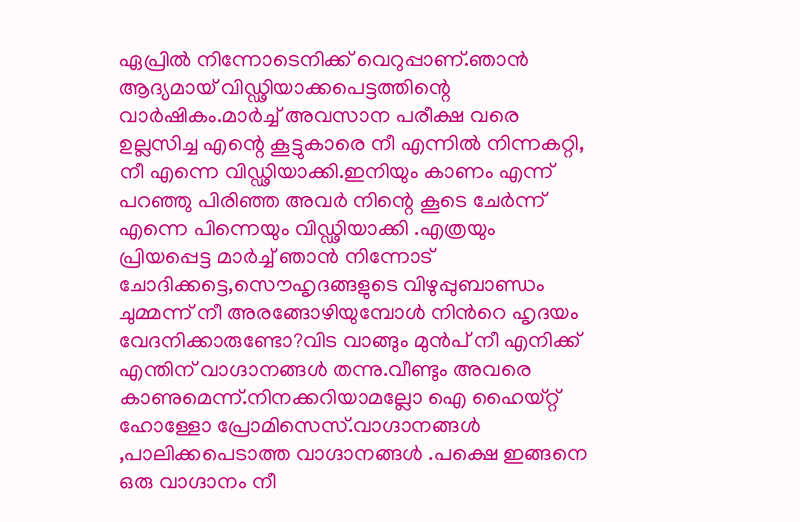ഏപ്രില്‍ നിന്നോടെനിക്ക് വെറുപ്പാണ്.ഞാന്‍ ആദ്യമായ്‌ വിഡ്ഢിയാക്കപെട്ടത്തിന്റെ വാര്‍ഷികം.മാര്‍ച്ച്‌ അവസാന പരീക്ഷ വരെ ഉല്ലസിച്ച എന്റെ കൂട്ടുകാരെ നീ എന്നില്‍ നിന്നകറ്റി, നീ എന്നെ വിഡ്ഢിയാക്കി.ഇനിയും കാണം എന്ന് പറഞ്ഞു പിരിഞ്ഞ അവര്‍ നിന്റെ കൂടെ ചേര്‍ന്ന് എന്നെ പിന്നെയും വിഡ്ഢിയാക്കി .എത്രയും പ്രിയപ്പെട്ട മാര്‍ച്ച്‌ ഞാന്‍ നിന്നോട് ചോദിക്കട്ടെ,സൌഹൃദങ്ങളുടെ വിഴുപ്പുബാണ്ഡം ചുമ്മന്ന് നീ അരങ്ങോഴിയുമ്പോള്‍ നിന്‍റെ ഹൃദയം വേദനിക്കാരുണ്ടോ?വിട വാങ്ങും മുന്‍പ്‌ നീ എനിക്ക് എന്തിന് വാഗ്ദാനങ്ങള്‍ തന്നു.വീണ്ടും അവരെ കാണുമെന്ന്.നിനക്കറിയാമല്ലോ ഐ ഹൈയ്റ്റ്‌ ഹോള്ളോ പ്രോമിസെസ്.വാഗ്ദാനങ്ങള്‍ ,പാലിക്കപെടാത്ത വാഗ്ദാനങ്ങള്‍ .പക്ഷെ ഇങ്ങനെ ഒരു വാഗ്ദാനം നീ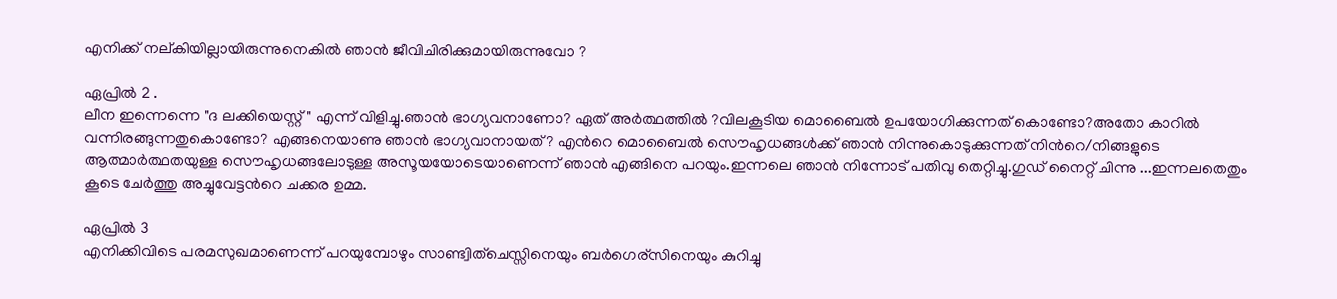എനിക്ക് നല്കിയില്ലായിരുന്നുനെകില്‍ ഞാന്‍ ജീവിചിരിക്കുമായിരുന്നുവോ ?

ഏപ്രില്‍ 2 .
ലീന ഇന്നെന്നെ "ദ ലക്കിയെസ്റ്റ്‌ " എന്ന് വിളിച്ചു.ഞാന്‍ ഭാഗ്യവനാണോ? ഏത് അര്‍ത്ഥത്തില്‍ ?വിലകൂടിയ മൊബൈല്‍ ഉപയോഗിക്കുന്നത് കൊണ്ടോ?അതോ കാറില്‍ വന്നിരങ്ങുന്നതുകൊണ്ടോ? എങ്ങനെയാണു ഞാന്‍ ഭാഗ്യവാനായത്? എന്‍റെ മൊബൈല്‍ സൌഹൃധങ്ങള്‍ക്ക് ഞാന്‍ നിന്നുകൊടുക്കുന്നത് നിന്‍റെ/നിങ്ങളുടെ ആത്മാര്‍ത്ഥതയുള്ള സൌഹൃധങ്ങലോടുള്ള അസൂയയോടെയാണെന്ന് ഞാന്‍ എങ്ങിനെ പറയും.ഇന്നലെ ഞാന്‍ നിന്നോട് പതിവു തെറ്റിച്ചു.ഗുഡ്‌ നൈറ്റ്‌ ചിന്നു ...ഇന്നലതെതും കൂടെ ചേര്‍ത്തു അച്ചുവേട്ടന്‍റെ ചക്കര ഉമ്മ.

ഏപ്രില്‍ 3
എനിക്കിവിടെ പരമസുഖമാണെന്ന് പറയുമ്പോഴും സാണ്ട്വിത്ചെസ്സിനെയും ബര്‍ഗെര്സിനെയും കുറിച്ചു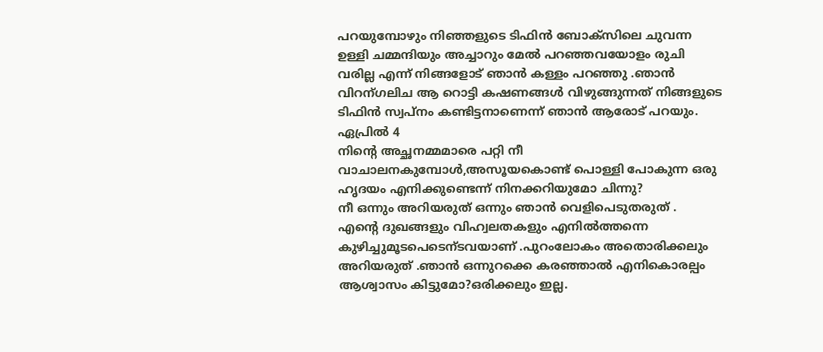പറയുമ്പോഴും നിഞ്ഞളുടെ ടിഫിന്‍ ബോക്സിലെ ചുവന്ന ഉള്ളി ചമ്മന്ദിയും അച്ചാറും മേല്‍ പറഞ്ഞവയോളം രുചി വരില്ല എന്ന് നിങ്ങളോട് ഞാന്‍ കള്ളം പറഞ്ഞു .ഞാന്‍ വിറന്ഗലിച ആ റൊട്ടി കഷണങ്ങള്‍ വിഴുങ്ങുന്നത് നിങ്ങളുടെ ടിഫിന്‍ സ്വപ്നം കണ്ടിട്ടനാണെന്ന് ഞാന്‍ ആരോട് പറയും.
ഏപ്രില്‍ 4
നിന്‍റെ അച്ഛനമ്മമാരെ പറ്റി നീ വാചാലനകുമ്പോള്‍,അസൂയകൊണ്ട് പൊള്ളി പോകുന്ന ഒരു ഹൃദയം എനിക്കുണ്ടെന്ന് നിനക്കറിയുമോ ചിന്നു?
നീ ഒന്നും അറിയരുത്‌ ഒന്നും ഞാന്‍ വെളിപെടുതരുത് .
എന്‍റെ ദുഖങ്ങളും വിഹ്വലതകളും എനില്‍ത്തന്നെ കുഴിച്ചുമൂടപെടെന്ടവയാണ് .പുറംലോകം അതൊരിക്കലും അറിയരുത്‌ .ഞാന്‍ ഒന്നുറക്കെ കരഞ്ഞാല്‍ എനികൊരല്പം ആശ്വാസം കിട്ടുമോ?ഒരിക്കലും ഇല്ല.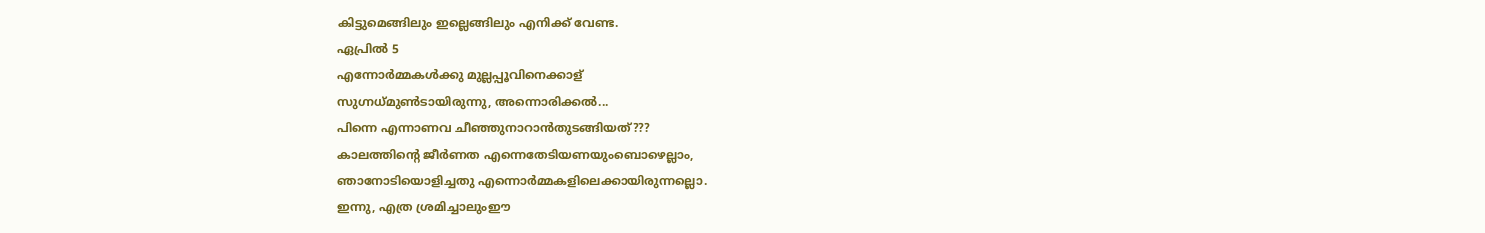കിട്ടുമെങ്ങിലും ഇല്ലെങ്ങിലും എനിക്ക് വേണ്ട.
ഏപ്രില്‍ 5
എന്നോര്‍മ്മകള്‍ക്കു മുല്ലപ്പൂവിനെക്കാള്
സുഗ്നധ്മുണ്‍ടായിരുന്നു, അന്നൊരിക്കല്‍...
പിന്നെ എന്നാണവ ചീഞ്ഞുനാറാന്‍തുടങ്ങിയത്???
കാലത്തിന്റെ ജീര്‍ണത എന്നെതേടിയണയുംബൊഴെല്ലാം,
ഞാനോടിയൊളിച്ചതു എന്നൊര്‍മ്മകളിലെക്കായിരുന്നല്ലൊ.
ഇന്നു, എത്ര ശ്രമിച്ചാലുംഈ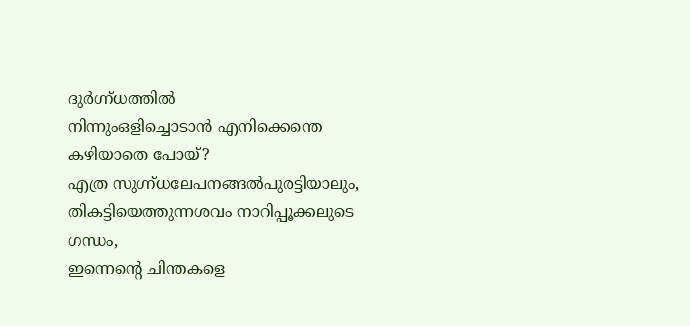ദുര്‍ഗ്ന്ധത്തില്‍
നിന്നുംഒളിച്ചൊടാന്‍ എനിക്കെന്തെ കഴിയാതെ പോയ്?
എത്ര സുഗ്ന്ധലേപനങ്ങല്‍പുരട്ടിയാലും,
തികട്ടിയെത്തുന്നശവം നാറിപ്പൂക്കലുടെ ഗന്ധം,
ഇന്നെന്റെ ചിന്തകളെ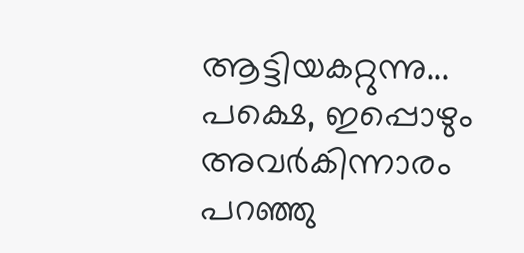ആട്ടിയകറ്റുന്നു...
പക്ഷെ, ഇപ്പൊഴും അവര്‍കിന്നാരം പറഞ്ഞു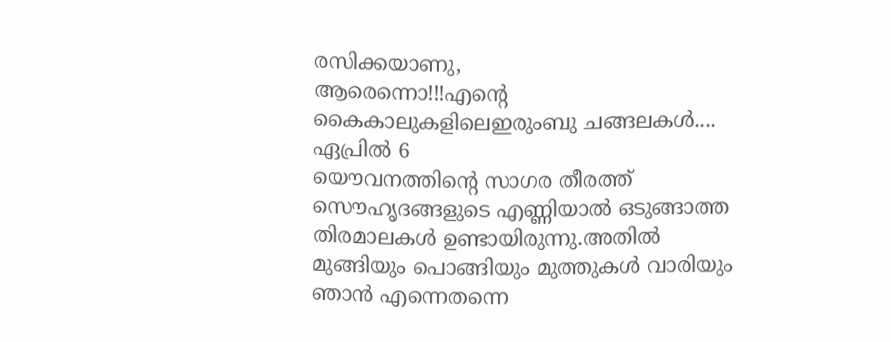രസിക്കയാണു,
ആരെന്നൊ!!!എന്റെ കൈകാലുകളിലെഇരുംബു ചങ്ങലകള്‍....
ഏപ്രില്‍ 6
യൌവനത്തിന്റെ സാഗര തീരത്ത് സൌഹൃദങ്ങളുടെ എണ്ണിയാല്‍ ഒടുങ്ങാത്ത തിരമാലകള്‍ ഉണ്ടായിരുന്നു.അതില്‍ മുങ്ങിയും പൊങ്ങിയും മുത്തുകള്‍ വാരിയും ഞാന്‍ എന്നെതന്നെ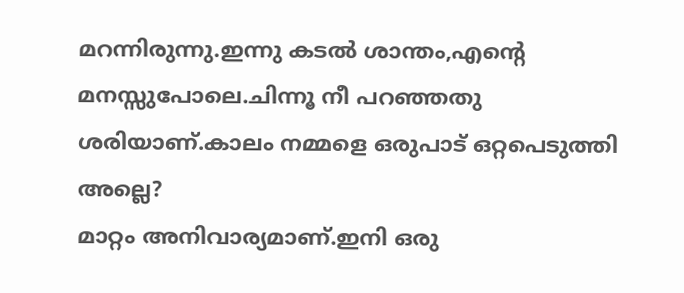മറന്നിരുന്നു.ഇന്നു കടല്‍ ശാന്തം,എന്റെ മനസ്സുപോലെ.ചിന്നൂ നീ പറഞ്ഞതു ശരിയാണ്.കാലം നമ്മളെ ഒരുപാട്‌ ഒറ്റപെടുത്തി അല്ലെ?
മാറ്റം അനിവാര്യമാണ്.ഇനി ഒരു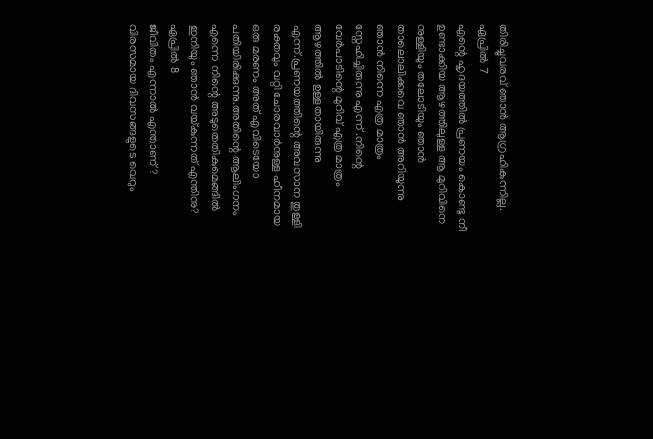തിരിച്ചുവരവ് ഞാന്‍ ആഗ്രഹികുന്നില്ല.
ഏപ്രില്‍ 7
എന്റെ ഹൃദയത്തില്‍ പ്രണയം കൊണ്ടു നീ ഉണ്ടാക്കിയ ആഴത്തിലുള്ള ആ മുറിവിനെ നുള്ളിയും തലോടിയും ഞാന്‍ താലൊലിക്കവെ ഞാന്‍ അറിയുന്നു ഞാന്‍ നിന്നെ എത്ര മാത്രം സ്നേഹിച്ചിരുന്നു എന്ന് .നിന്റെ വേര്‍പാടിന്റെ മുറിവ് എത്ര മാത്രം ആഴത്തില്‍ ഉള്ളതായിരുന്നു എന്ന്.പ്രണയത്തിന്റെ അവസാന തുള്ളി രക്തവും വറ്റി ചോരവാര്‍നുള്ള ഹീനമായ ഒരു മരണം അത് എവിടെയോ പതിയിരിക്കുന്നു.അതിന്റെ ആലിംഗനം എന്നെ നിന്റെ അടുതെതികുമെങ്ങില്‍ ഇനിയും ഞാന്‍ വയ്കുന്നത് എന്തിനു?
ഏപ്രില്‍ 8
ജീവിതം എന്നാല്‍ എന്താണ് ?
വിരസമായ ദിവസങ്ങളുടെ വെറും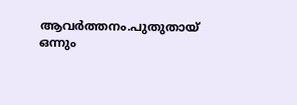ആവര്‍ത്തനം.പുതുതായ്‌ ഒന്നും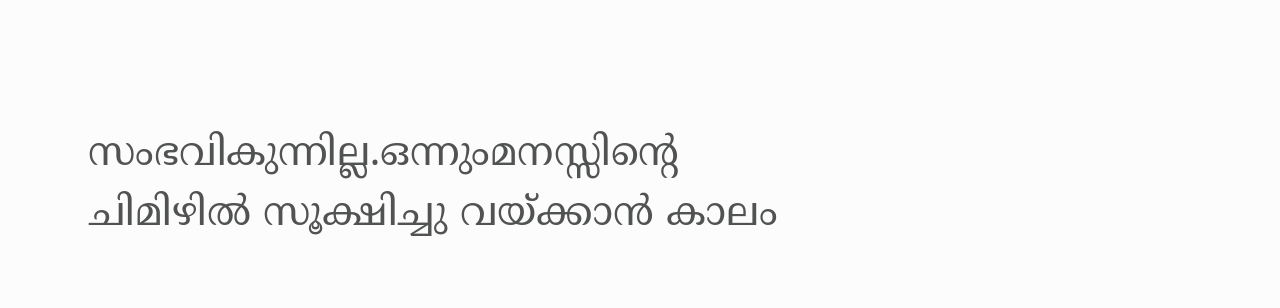സംഭവികുന്നില്ല.ഒന്നുംമനസ്സിന്റെ ചിമിഴില്‍ സൂക്ഷിച്ചു വയ്ക്കാന്‍ കാലം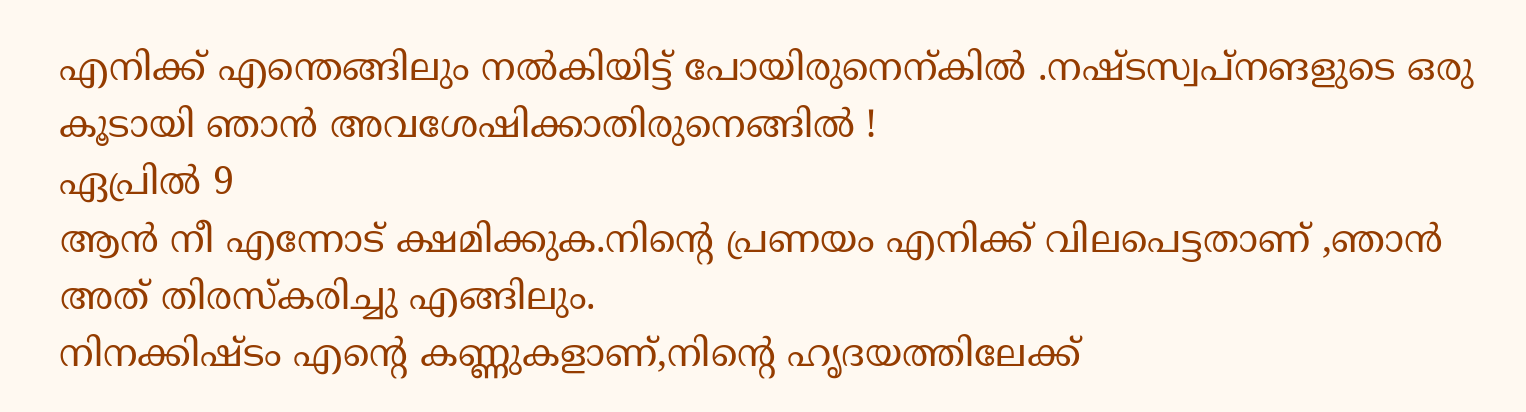എനിക്ക് എന്തെങ്ങിലും നല്‍കിയിട്ട് പോയിരുനെന്കില്‍ .നഷ്ടസ്വപ്നങളുടെ ഒരു കൂടായി ഞാന്‍ അവശേഷിക്കാതിരുനെങ്ങില്‍ !
ഏപ്രില്‍ 9
ആന്‍ നീ എന്നോട് ക്ഷമിക്കുക.നിന്റെ പ്രണയം എനിക്ക് വിലപെട്ടതാണ് ,ഞാന്‍ അത് തിരസ്കരിച്ചു എങ്ങിലും.
നിനക്കിഷ്ടം എന്റെ കണ്ണുകളാണ്,നിന്റെ ഹൃദയത്തിലേക്ക്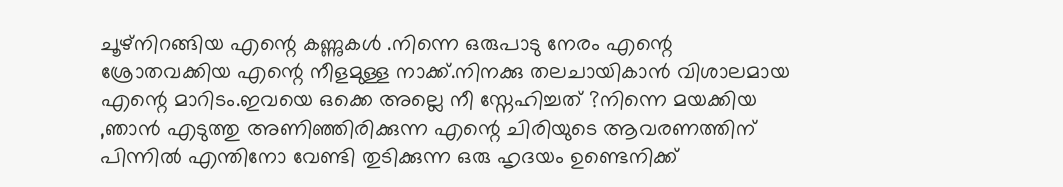ചൂഴ്നിറങ്ങിയ എന്റെ കണ്ണുകള്‍ .നിന്നെ ഒരുപാടു നേരം എന്റെ ശ്രോതവക്കിയ എന്റെ നീളമുള്ള നാക്ക്‌.നിനക്കു തലചായികാന്‍ വിശാലമായ എന്റെ മാറിടം.ഇവയെ ഒക്കെ അല്ലെ നീ സ്നേഹിച്ചത് ?നിന്നെ മയക്കിയ ,ഞാന്‍ എടുത്തു അണിഞ്ഞിരിക്കുന്ന എന്റെ ചിരിയുടെ ആവരണത്തിന് പിന്നില്‍ എന്തിനോ വേണ്ടി തുടിക്കുന്ന ഒരു ഹൃദയം ഉണ്ടെനിക്ക്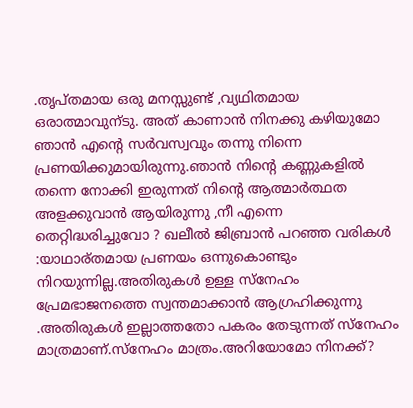.തൃപ്തമായ ഒരു മനസ്സുണ്ട് ,വ്യഥിതമായ ഒരാത്മാവുന്ടു. അത് കാണാന്‍ നിനക്കു കഴിയുമോ ഞാന്‍ എന്റെ സര്‍വസ്വവും തന്നു നിന്നെ പ്രണയിക്കുമായിരുന്നു.ഞാന്‍ നിന്റെ കണ്ണുകളില്‍ തന്നെ നോക്കി ഇരുന്നത് നിന്റെ ആത്മാര്‍ത്ഥത അളക്കുവാന്‍ ആയിരുന്നു ,നീ എന്നെ തെറ്റിദ്ധരിച്ചുവോ ? ഖലീല്‍ ജിബ്രാന്‍ പറഞ്ഞ വരികള്‍ :യാഥാര്തമായ പ്രണയം ഒന്നുകൊണ്ടും നിറയുന്നില്ല.അതിരുകള്‍ ഉള്ള സ്നേഹം പ്രേമഭാജനത്തെ സ്വന്തമാക്കാന്‍ ആഗ്രഹിക്കുന്നു .അതിരുകള്‍ ഇല്ലാത്തതോ പകരം തേടുന്നത് സ്നേഹം മാത്രമാണ്.സ്നേഹം മാത്രം.അറിയോമോ നിനക്ക്?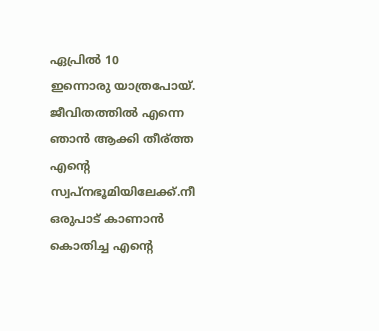ഏപ്രില്‍ 10
ഇന്നൊരു യാത്രപോയ്‌. ജീവിതത്തില്‍ എന്നെ ഞാന്‍ ആക്കി തീര്ത്ത എന്റെ സ്വപ്നഭൂമിയിലേക്ക്.നീ ഒരുപാട്‌ കാണാന്‍ കൊതിച്ച എന്റെ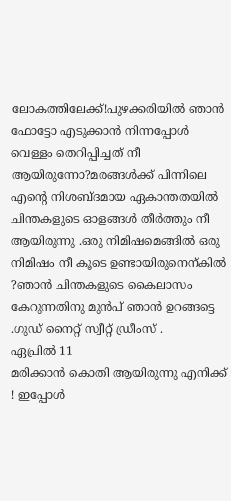ലോകത്തിലേക്ക്‌!പുഴക്കരിയില്‍ ഞാന്‍ ഫോട്ടോ എടുക്കാന്‍ നിന്നപ്പോള്‍ വെള്ളം തെറിപ്പിച്ചത് നീ ആയിരുന്നോ?മരങ്ങള്‍ക്ക്‌ പിന്നിലെ എന്റെ നിശബ്ദമായ ഏകാന്തതയില്‍ ചിന്തകളുടെ ഓളങ്ങള്‍ തീര്‍ത്തും നീ ആയിരുന്നു .ഒരു നിമിഷമെങ്ങില്‍ ഒരു നിമിഷം നീ കൂടെ ഉണ്ടായിരുനെന്കില്‍ ?ഞാന്‍ ചിന്തകളുടെ കൈലാസം കേറുന്നതിനു മുന്‍പ്‌ ഞാന്‍ ഉറങ്ങട്ടെ .ഗുഡ്‌ നൈറ്റ്‌ സ്വീറ്റ് ഡ്രീംസ്‌ .
ഏപ്രില്‍ 11
മരിക്കാന്‍ കൊതി ആയിരുന്നു എനിക്ക് ! ഇപ്പോള്‍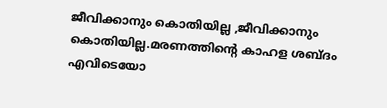ജീവിക്കാനും കൊതിയില്ല ,ജീവിക്കാനും കൊതിയില്ല.മരണത്തിന്റെ കാഹള ശബ്ദം എവിടെയോ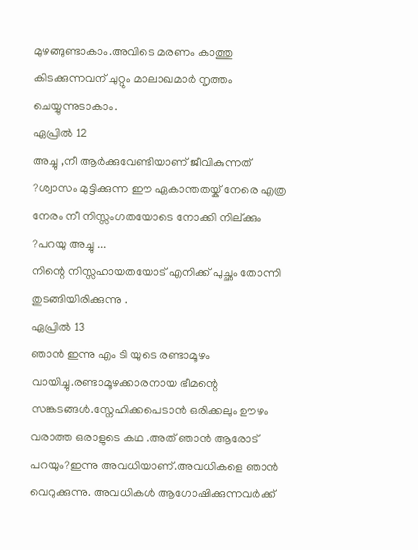മുഴങ്ങുണ്ടാകാം.അവിടെ മരണം കാത്തു കിടക്കുന്നവന് ചുറ്റും മാലാഖമാര്‍ നൃത്തം ചെയ്യുന്നുടാകാം.
ഏപ്രില്‍ 12
അച്ചു ,നീ ആര്‍ക്കുവേണ്ടിയാണ് ജീവികുന്നത് ?ശ്വാസം മുട്ടിക്കുന്ന ഈ ഏകാന്തതയ്ക് നേരെ എത്ര നേരം നീ നിസ്സംഗതയോടെ നോക്കി നില്ക്കും ?പറയു അച്ചു ...
നിന്റെ നിസ്സഹായതയോട് എനിക്ക് പുച്ഛം തോന്നി തുടങ്ങിയിരിക്കുന്നു .
ഏപ്രില്‍ 13
ഞാന്‍ ഇന്നു എം ടി യുടെ രണ്ടാമൂഴം വായിച്ചു.രണ്ടാമൂഴക്കാരനായ ഭീമന്റെ സങ്കടങ്ങള്‍.സ്നേഹിക്കപെടാന്‍ ഒരിക്കലും ഊഴം വരാത്ത ഒരാളുടെ കഥ .അത് ഞാന്‍ ആരോട് പറയും?ഇന്നു അവധിയാണ്.അവധികളെ ഞാന്‍ വെറുക്കുന്നു. അവധികള്‍ ആഗോഷിക്കുന്നവര്‍ക്ക്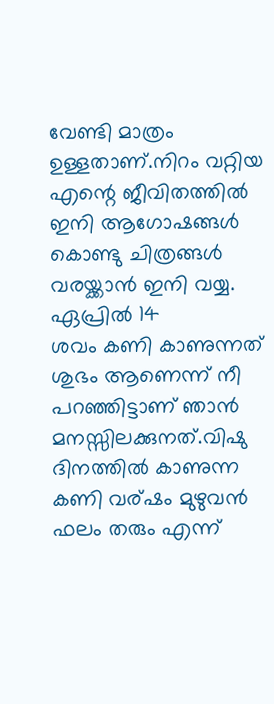വേണ്ടി മാത്രം ഉള്ളതാണ്.നിറം വറ്റിയ എന്റെ ജീവിതത്തില്‍ ഇനി ആഗോഷങ്ങള്‍ കൊണ്ടു ചിത്രങ്ങള്‍ വരയ്ക്കാന്‍ ഇനി വയ്യ.
ഏപ്രില്‍ 14
ശവം കണി കാണുന്നത് ശുഭം ആണെന്ന് നീ പറഞ്ഞിട്ടാണ് ഞാന്‍ മനസ്സിലക്കുനത്.വിഷു ദിനത്തില്‍ കാണുന്ന കണി വര്ഷം മുഴുവന്‍ ഫലം തരും എന്ന്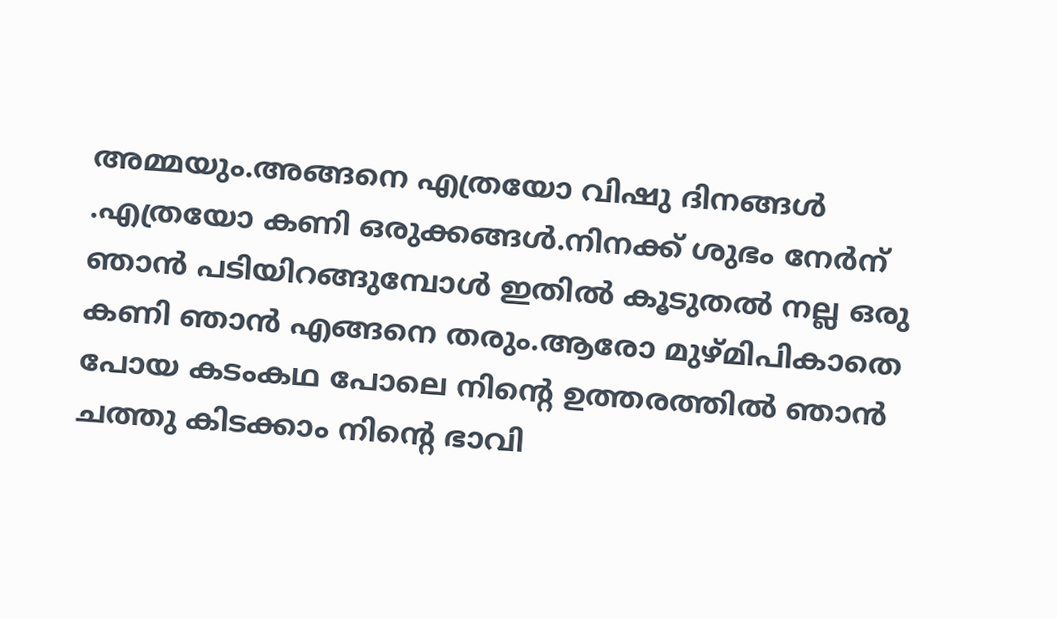അമ്മയും.അങ്ങനെ എത്രയോ വിഷു ദിനങ്ങള്‍ .എത്രയോ കണി ഒരുക്കങ്ങള്‍.നിനക്ക് ശുഭം നേര്‍ന് ഞാന്‍ പടിയിറങ്ങുമ്പോള്‍ ഇതില്‍ കൂടുതല്‍ നല്ല ഒരു കണി ഞാന്‍ എങ്ങനെ തരും.ആരോ മുഴ്മിപികാതെ പോയ കടംകഥ പോലെ നിന്റെ ഉത്തരത്തില്‍ ഞാന്‍ ചത്തു കിടക്കാം നിന്റെ ഭാവി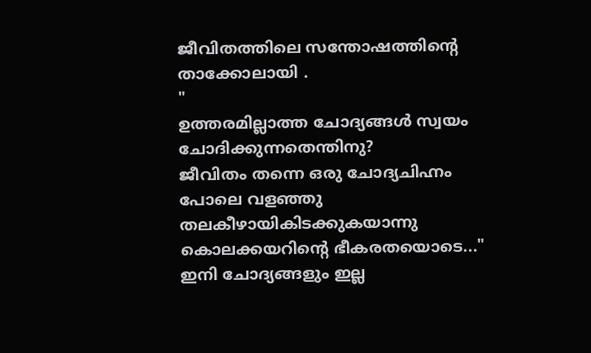ജീവിതത്തിലെ സന്തോഷത്തിന്റെ താക്കോലായി .
"
ഉത്തരമില്ലാത്ത ചോദ്യങ്ങള്‍ സ്വയം
ചോദിക്കുന്നതെന്തിനു?
ജീവിതം തന്നെ ഒരു ചോദ്യചിഹ്നം
പോലെ വളഞ്ഞു തലകീഴായികിടക്കുകയാന്നു
കൊലക്കയറിന്റെ ഭീകരതയൊടെ..."
ഇനി ചോദ്യങ്ങളും ഇല്ല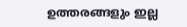ഉത്തരങ്ങളും ഇല്ല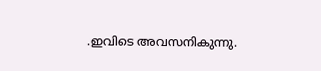.ഇവിടെ അവസനികുന്നു.